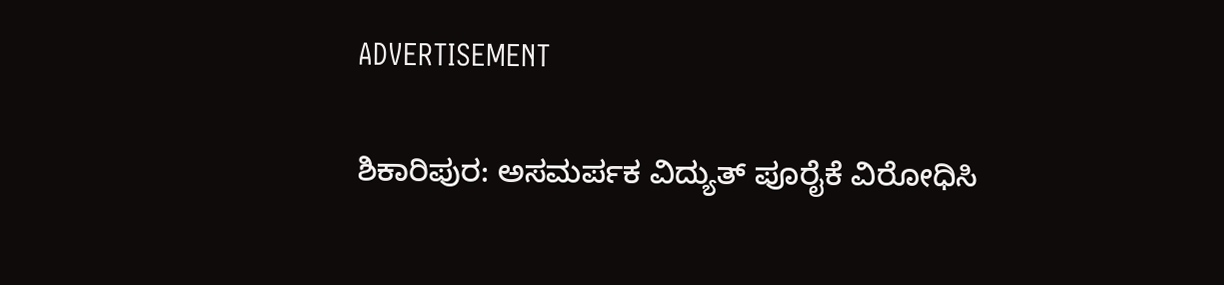ADVERTISEMENT

ಶಿಕಾರಿಪುರ: ಅಸಮರ್ಪಕ ವಿದ್ಯುತ್ ಪೂರೈಕೆ ವಿರೋಧಿಸಿ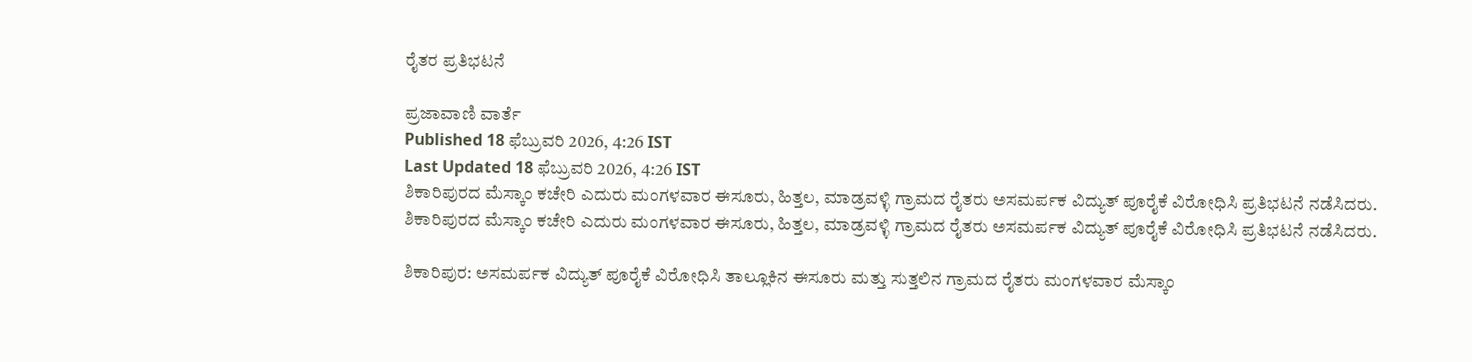ರೈತರ ಪ್ರತಿಭಟನೆ

ಪ್ರಜಾವಾಣಿ ವಾರ್ತೆ
Published 18 ಫೆಬ್ರುವರಿ 2026, 4:26 IST
Last Updated 18 ಫೆಬ್ರುವರಿ 2026, 4:26 IST
ಶಿಕಾರಿಪುರದ ಮೆಸ್ಕಾಂ ಕಚೇರಿ ಎದುರು ಮಂಗಳವಾರ ಈಸೂರು, ಹಿತ್ತಲ, ಮಾಡ್ರವಳ್ಳಿ ಗ್ರಾಮದ ರೈತರು ಅಸಮರ್ಪಕ ವಿದ್ಯುತ್ ಪೂರೈಕೆ ವಿರೋಧಿಸಿ ಪ್ರತಿಭಟನೆ ನಡೆಸಿದರು.
ಶಿಕಾರಿಪುರದ ಮೆಸ್ಕಾಂ ಕಚೇರಿ ಎದುರು ಮಂಗಳವಾರ ಈಸೂರು, ಹಿತ್ತಲ, ಮಾಡ್ರವಳ್ಳಿ ಗ್ರಾಮದ ರೈತರು ಅಸಮರ್ಪಕ ವಿದ್ಯುತ್ ಪೂರೈಕೆ ವಿರೋಧಿಸಿ ಪ್ರತಿಭಟನೆ ನಡೆಸಿದರು.

ಶಿಕಾರಿಪುರ: ಅಸಮರ್ಪಕ ವಿದ್ಯುತ್ ಪೂರೈಕೆ ವಿರೋಧಿಸಿ ತಾಲ್ಲೂಕಿನ ಈಸೂರು ಮತ್ತು ಸುತ್ತಲಿನ ಗ್ರಾಮದ ರೈತರು ಮಂಗಳವಾರ ಮೆಸ್ಕಾಂ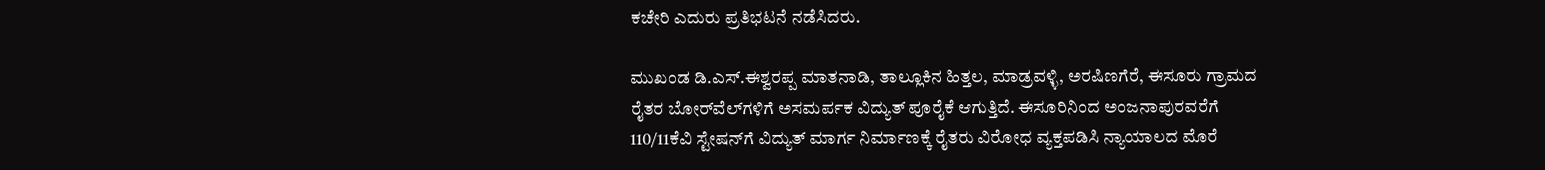ಕಚೇರಿ ಎದುರು ಪ್ರತಿಭಟನೆ ನಡೆಸಿದರು.

ಮುಖಂಡ ಡಿ.ಎಸ್.ಈಶ್ವರಪ್ಪ ಮಾತನಾಡಿ, ತಾಲ್ಲೂಕಿನ ಹಿತ್ತಲ, ಮಾಡ್ರವಳ್ಳಿ, ಅರಷಿಣಗೆರೆ, ಈಸೂರು ಗ್ರಾಮದ ರೈತರ ಬೋರ್‌ವೆಲ್‌ಗಳಿಗೆ ಅಸಮರ್ಪಕ ವಿದ್ಯುತ್ ಪೂರೈಕೆ ಆಗುತ್ತಿದೆ. ಈಸೂರಿನಿಂದ ಅಂಜನಾಪುರವರೆಗೆ 110/11ಕೆವಿ ಸ್ಟೇಷನ್‌ಗೆ ವಿದ್ಯುತ್ ಮಾರ್ಗ ನಿರ್ಮಾಣಕ್ಕೆ ರೈತರು ವಿರೋಧ ವ್ಯಕ್ತಪಡಿಸಿ ನ್ಯಾಯಾಲದ ಮೊರೆ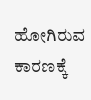ಹೋಗಿರುವ ಕಾರಣಕ್ಕೆ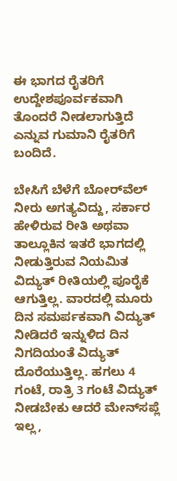ಈ ಭಾಗದ ರೈತರಿಗೆ ಉದ್ದೇಶಪೂರ್ವಕವಾಗಿ ತೊಂದರೆ ನೀಡಲಾಗುತ್ತಿದೆ ಎನ್ನುವ ಗುಮಾನಿ ರೈತರಿಗೆ ಬಂದಿದೆ.

ಬೇಸಿಗೆ ಬೆಳೆಗೆ ಬೋರ್‌ವೆಲ್ ನೀರು ಅಗತ್ಯವಿದ್ದು, ಸರ್ಕಾರ ಹೇಳಿರುವ ರೀತಿ ಅಥವಾ ತಾಲ್ಲೂಕಿನ ಇತರೆ ಭಾಗದಲ್ಲಿ ನೀಡುತ್ತಿರುವ ನಿಯಮಿತ ವಿದ್ಯುತ್ ರೀತಿಯಲ್ಲಿ ಪೂರೈಕೆ ಆಗುತ್ತಿಲ್ಲ. ವಾರದಲ್ಲಿ ಮೂರು ದಿನ ಸಮರ್ಪಕವಾಗಿ ವಿದ್ಯುತ್ ನೀಡಿದರೆ ಇನ್ನುಳಿದ ದಿನ ನಿಗದಿಯಂತೆ ವಿದ್ಯುತ್ ದೊರೆಯುತ್ತಿಲ್ಲ. ಹಗಲು 4 ಗಂಟೆ, ರಾತ್ರಿ 3 ಗಂಟೆ ವಿದ್ಯುತ್ ನೀಡಬೇಕು ಆದರೆ ಮೇನ್‌ಸಪ್ಲೆ ಇಲ್ಲ,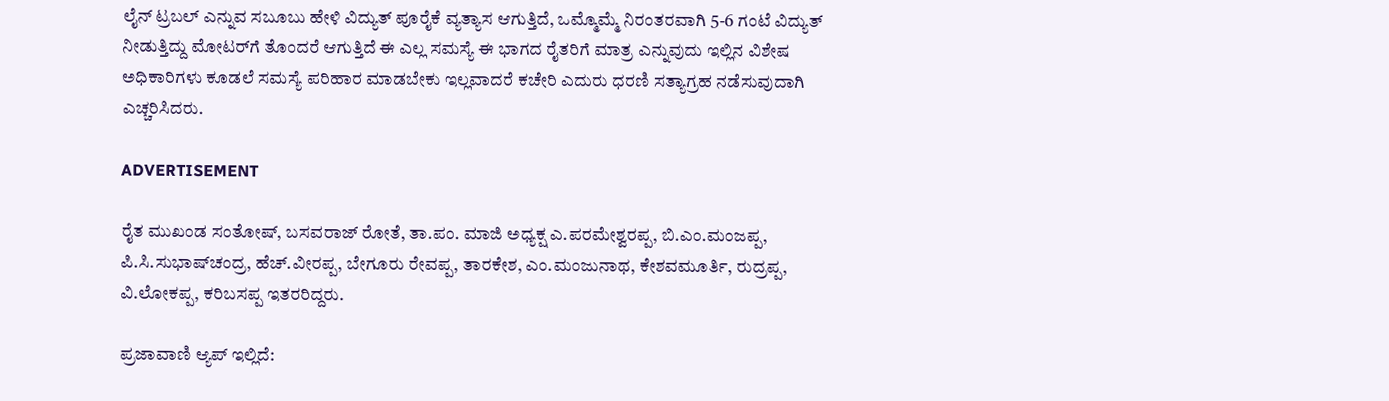ಲೈನ್ ಟ್ರಬಲ್ ಎನ್ನುವ ಸಬೂಬು ಹೇಳಿ ವಿದ್ಯುತ್ ಪೂರೈಕೆ ವ್ಯತ್ಯಾಸ ಆಗುತ್ತಿದೆ, ಒಮ್ಮೊಮ್ಮೆ ನಿರಂತರವಾಗಿ 5-6 ಗಂಟೆ ವಿದ್ಯುತ್ ನೀಡುತ್ತಿದ್ದು ಮೋಟರ್‌ಗೆ ತೊಂದರೆ ಆಗುತ್ತಿದೆ ಈ ಎಲ್ಲ ಸಮಸ್ಯೆ ಈ ಭಾಗದ ರೈತರಿಗೆ ಮಾತ್ರ ಎನ್ನುವುದು ಇಲ್ಲಿನ ವಿಶೇಷ ಅಧಿಕಾರಿಗಳು ಕೂಡಲೆ ಸಮಸ್ಯೆ ಪರಿಹಾರ ಮಾಡಬೇಕು ಇಲ್ಲವಾದರೆ ಕಚೇರಿ ಎದುರು ಧರಣಿ ಸತ್ಯಾಗ್ರಹ ನಡೆಸುವುದಾಗಿ ಎಚ್ಚರಿಸಿದರು.

ADVERTISEMENT

ರೈತ ಮುಖಂಡ ಸಂತೋಷ್, ಬಸವರಾಜ್ ರೋತೆ, ತಾ.ಪಂ. ಮಾಜಿ ಅಧ್ಯಕ್ಷ ಎ.ಪರಮೇಶ್ವರಪ್ಪ, ಬಿ.ಎಂ.ಮಂಜಪ್ಪ, ಪಿ.ಸಿ.ಸುಭಾಷ್‌ಚಂದ್ರ, ಹೆಚ್.ವೀರಪ್ಪ, ಬೇಗೂರು ರೇವಪ್ಪ, ತಾರಕೇಶ, ಎಂ.ಮಂಜುನಾಥ, ಕೇಶವಮೂರ್ತಿ, ರುದ್ರಪ್ಪ, ವಿ.ಲೋಕಪ್ಪ, ಕರಿಬಸಪ್ಪ ಇತರರಿದ್ದರು.

ಪ್ರಜಾವಾಣಿ ಆ್ಯಪ್ ಇಲ್ಲಿದೆ: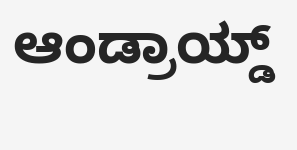ಆಂಡ್ರಾಯ್ಡ್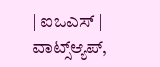| ಐಒಎಸ್ | ವಾಟ್ಸ್ಆ್ಯಪ್,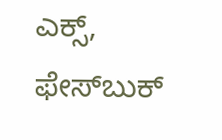ಎಕ್ಸ್, ಫೇಸ್‌ಬುಕ್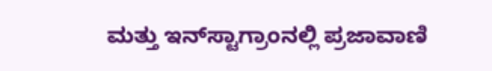ಮತ್ತು ಇನ್‌ಸ್ಟಾಗ್ರಾಂನಲ್ಲಿ ಪ್ರಜಾವಾಣಿ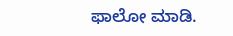ಫಾಲೋ ಮಾಡಿ.